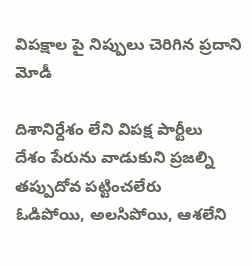విపక్షాల పై నిప్పులు చెరిగిన ప్రదాని మోడీ

దిశానిర్దేశం లేని విపక్ష పార్టీలు
దేశం పేరును వాడుకుని ప్రజల్ని తప్పుదోవ పట్టించలేరు
ఓడిపోయి, అలసిపోయి, ఆశలేని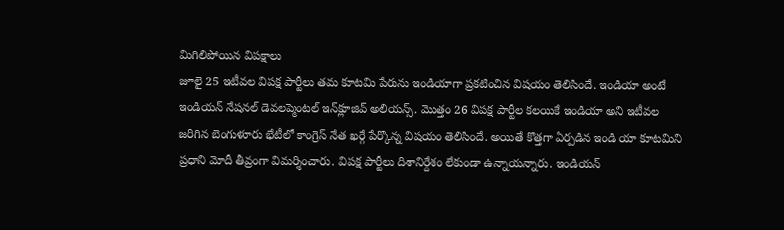మిగిలిపోయిన విపక్షాలు
జూలై 25 ఇటీవల విపక్ష పార్టీలు తమ కూటమి పేరును ఇండియాగా ప్రకటించిన విషయం తెలిసిందే. ఇండియా అంటే ఇండియన్‌ నేషనల్‌ డెవలప్మెంటల్‌ ఇన్‌క్లూజివ్‌ అలియన్స్‌. మొత్తం 26 విపక్ష పార్టీల కలయికే ఇండియా అని ఇటీవల జరిగిన బెంగుళూరు భేటీలో కాంగ్రెస్‌ నేత ఖర్గే పేర్కొన్న విషయం తెలిసిందే. అయితే కొత్తగా ఏర్పడిన ఇండి యా కూటమిని ప్రధాని మోదీ తీవ్రంగా విమర్శించారు. విపక్ష పార్టీలు దిశానిర్దేశం లేకుండా ఉన్నాయన్నారు. ఇండియన్‌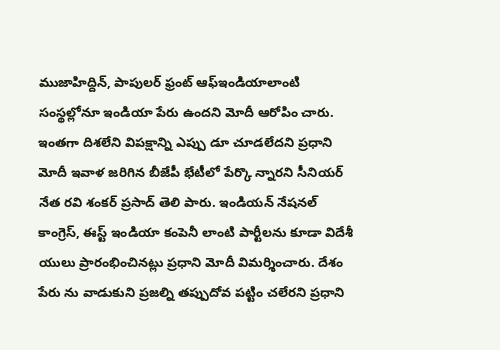ముజాహిద్దిన్‌, పాపులర్‌ ఫ్రంట్‌ ఆఫ్‌ఇండియాలాంటి సంస్థల్లోనూ ఇండియా పేరు ఉందని మోదీ ఆరోపిం చారు. ఇంతగా దిశలేని విపక్షాన్ని ఎప్పు డూ చూడలేదని ప్రధాని మోదీ ఇవాళ జరిగిన బీజేపీ భేటీలో పేర్కొ న్నారని సీనియర్‌ నేత రవి శంకర్‌ ప్రసాద్‌ తెలి పారు. ఇండియన్‌ నేషనల్‌ కాంగ్రెస్‌, ఈస్ట్‌ ఇండియా కంపెనీ లాంటి పార్టీలను కూడా విదేశీ యులు ప్రారంభించినట్లు ప్రధాని మోదీ విమర్శించారు. దేశం పేరు ను వాడుకుని ప్రజల్ని తప్పుదోవ పట్టిం చలేరని ప్రధాని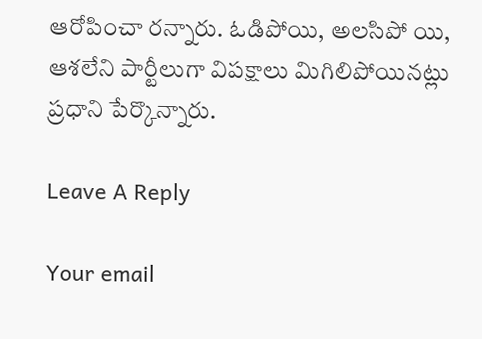ఆరోపించా రన్నారు. ఓడిపోయి, అలసిపో యి, ఆశలేని పార్టీలుగా విపక్షాలు మిగిలిపోయినట్లు ప్రధాని పేర్కొన్నారు.

Leave A Reply

Your email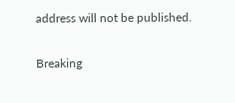address will not be published.

Breaking